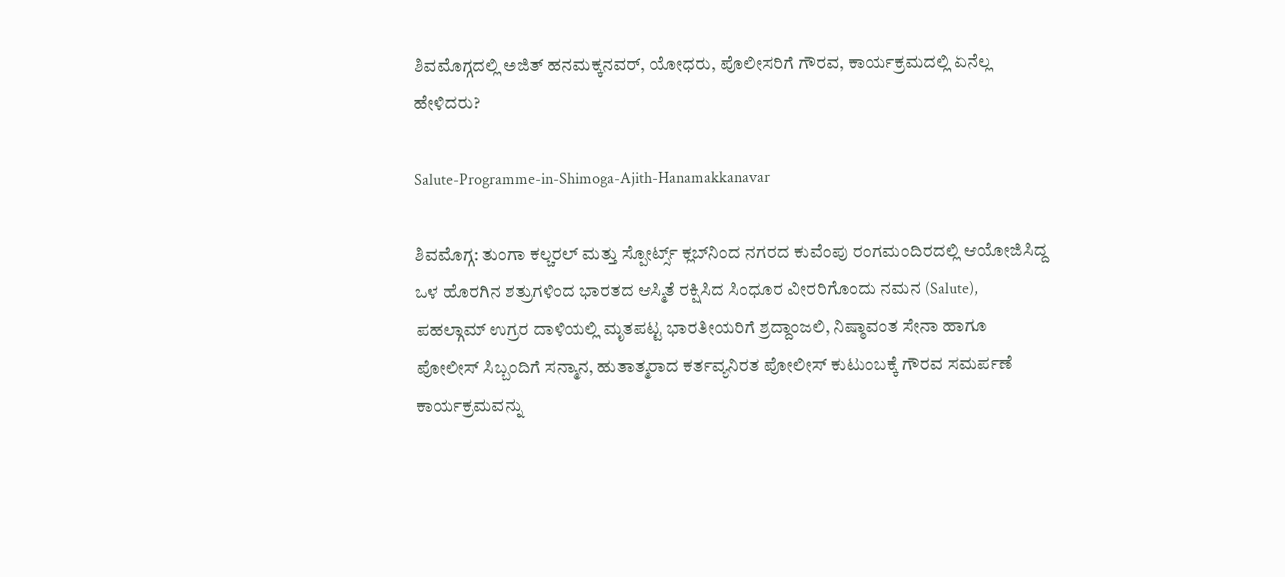ಶಿವಮೊಗ್ಗದಲ್ಲಿ ಅಜಿತ್‌ ಹನಮಕ್ಕನವರ್‌, ಯೋಧರು, ಪೊಲೀಸರಿಗೆ ಗೌರವ, ಕಾರ್ಯಕ್ರಮದಲ್ಲಿ ಏನೆಲ್ಲ ಹೇಳಿದರು?

Salute-Programme-in-Shimoga-Ajith-Hanamakkanavar

ಶಿವಮೊಗ್ಗ: ತುಂಗಾ ಕಲ್ಚರಲ್ ಮತ್ತು ಸ್ಪೋರ್ಟ್ಸ್ ಕ್ಲಬ್‌ನಿಂದ ನಗರದ ಕುವೆಂಪು ರಂಗಮಂದಿರದಲ್ಲಿ ಆಯೋಜಿಸಿದ್ದ ಒಳ ಹೊರಗಿನ ಶತ್ರುಗಳಿಂದ ಭಾರತದ ಆಸ್ಮಿತೆ ರಕ್ಷಿಸಿದ ಸಿಂಧೂರ ವೀರರಿಗೊಂದು ನಮನ (Salute), ಪಹಲ್ಗಾಮ್ ಉಗ್ರರ ದಾಳಿಯಲ್ಲಿ ಮೃತಪಟ್ಟ ಭಾರತೀಯರಿಗೆ ಶ್ರದ್ದಾಂಜಲಿ, ನಿಷ್ಠಾವಂತ ಸೇನಾ ಹಾಗೂ ಪೋಲೀಸ್ ಸಿಬ್ಬಂದಿಗೆ ಸನ್ಮಾನ, ಹುತಾತ್ಮರಾದ ಕರ್ತವ್ಯನಿರತ ಪೋಲೀಸ್ ಕುಟುಂಬಕ್ಕೆ ಗೌರವ ಸಮರ್ಪಣೆ ಕಾರ್ಯಕ್ರಮವನ್ನು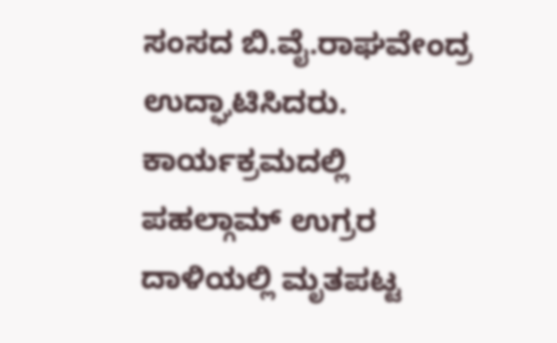ಸಂಸದ ಬಿ.ವೈ.ರಾಘವೇಂದ್ರ ಉದ್ಘಾಟಿಸಿದರು. ಕಾರ್ಯಕ್ರಮದಲ್ಲಿ ಪಹಲ್ಗಾಮ್ ಉಗ್ರರ ದಾಳಿಯಲ್ಲಿ ಮೃತಪಟ್ಟ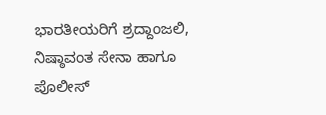ಭಾರತೀಯರಿಗೆ ಶ್ರದ್ದಾಂಜಲಿ, ನಿಷ್ಠಾವಂತ ಸೇನಾ ಹಾಗೂ ಪೊಲೀಸ್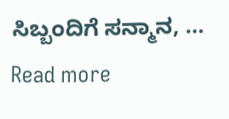ಸಿಬ್ಬಂದಿಗೆ ಸನ್ಮಾನ, … Read more